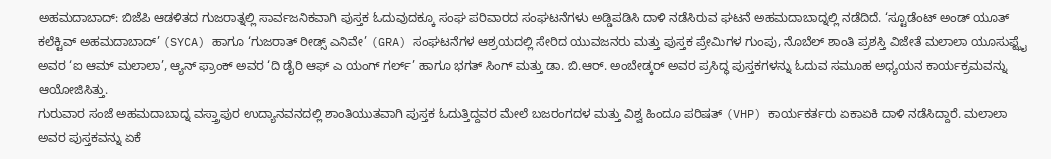ಅಹಮದಾಬಾದ್: ಬಿಜೆಪಿ ಆಡಳಿತದ ಗುಜರಾತ್ನಲ್ಲಿ ಸಾರ್ವಜನಿಕವಾಗಿ ಪುಸ್ತಕ ಓದುವುದಕ್ಕೂ ಸಂಘ ಪರಿವಾರದ ಸಂಘಟನೆಗಳು ಅಡ್ಡಿಪಡಿಸಿ ದಾಳಿ ನಡೆಸಿರುವ ಘಟನೆ ಅಹಮದಾಬಾದ್ನಲ್ಲಿ ನಡೆದಿದೆ. ‘ಸ್ಟೂಡೆಂಟ್ ಅಂಡ್ ಯೂತ್ ಕಲೆಕ್ಟಿವ್ ಅಹಮದಾಬಾದ್’ (SYCA) ಹಾಗೂ ‘ಗುಜರಾತ್ ರೀಡ್ಸ್ ಎನಿವೇ’ (GRA) ಸಂಘಟನೆಗಳ ಆಶ್ರಯದಲ್ಲಿ ಸೇರಿದ ಯುವಜನರು ಮತ್ತು ಪುಸ್ತಕ ಪ್ರೇಮಿಗಳ ಗುಂಪು, ನೊಬೆಲ್ ಶಾಂತಿ ಪ್ರಶಸ್ತಿ ವಿಜೇತೆ ಮಲಾಲಾ ಯೂಸುಫ್ಝೈ ಅವರ ‘ಐ ಆಮ್ ಮಲಾಲಾ’, ಆ್ಯನ್ ಫ್ರಾಂಕ್ ಅವರ ‘ದಿ ಡೈರಿ ಆಫ್ ಎ ಯಂಗ್ ಗರ್ಲ್’ ಹಾಗೂ ಭಗತ್ ಸಿಂಗ್ ಮತ್ತು ಡಾ. ಬಿ.ಆರ್. ಅಂಬೇಡ್ಕರ್ ಅವರ ಪ್ರಸಿದ್ಧ ಪುಸ್ತಕಗಳನ್ನು ಓದುವ ಸಮೂಹ ಅಧ್ಯಯನ ಕಾರ್ಯಕ್ರಮವನ್ನು ಆಯೋಜಿಸಿತ್ತು.
ಗುರುವಾರ ಸಂಜೆ ಅಹಮದಾಬಾದ್ನ ವಸ್ತ್ರಾಪುರ ಉದ್ಯಾನವನದಲ್ಲಿ ಶಾಂತಿಯುತವಾಗಿ ಪುಸ್ತಕ ಓದುತ್ತಿದ್ದವರ ಮೇಲೆ ಬಜರಂಗದಳ ಮತ್ತು ವಿಶ್ವ ಹಿಂದೂ ಪರಿಷತ್ (VHP) ಕಾರ್ಯಕರ್ತರು ಏಕಾಏಕಿ ದಾಳಿ ನಡೆಸಿದ್ದಾರೆ. ಮಲಾಲಾ ಅವರ ಪುಸ್ತಕವನ್ನು ಏಕೆ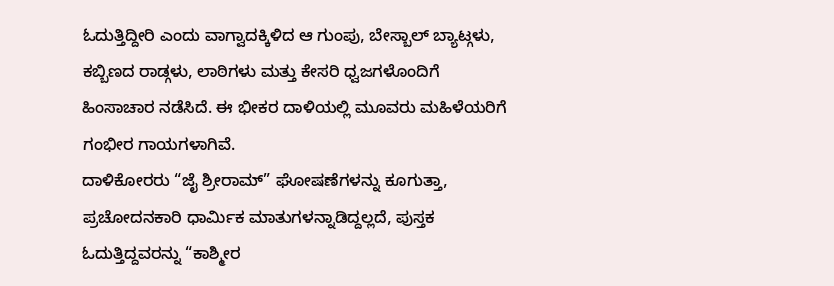ಓದುತ್ತಿದ್ದೀರಿ ಎಂದು ವಾಗ್ವಾದಕ್ಕಿಳಿದ ಆ ಗುಂಪು, ಬೇಸ್ಬಾಲ್ ಬ್ಯಾಟ್ಗಳು, ಕಬ್ಬಿಣದ ರಾಡ್ಗಳು, ಲಾಠಿಗಳು ಮತ್ತು ಕೇಸರಿ ಧ್ವಜಗಳೊಂದಿಗೆ ಹಿಂಸಾಚಾರ ನಡೆಸಿದೆ. ಈ ಭೀಕರ ದಾಳಿಯಲ್ಲಿ ಮೂವರು ಮಹಿಳೆಯರಿಗೆ ಗಂಭೀರ ಗಾಯಗಳಾಗಿವೆ.
ದಾಳಿಕೋರರು “ಜೈ ಶ್ರೀರಾಮ್” ಘೋಷಣೆಗಳನ್ನು ಕೂಗುತ್ತಾ, ಪ್ರಚೋದನಕಾರಿ ಧಾರ್ಮಿಕ ಮಾತುಗಳನ್ನಾಡಿದ್ದಲ್ಲದೆ, ಪುಸ್ತಕ ಓದುತ್ತಿದ್ದವರನ್ನು “ಕಾಶ್ಮೀರ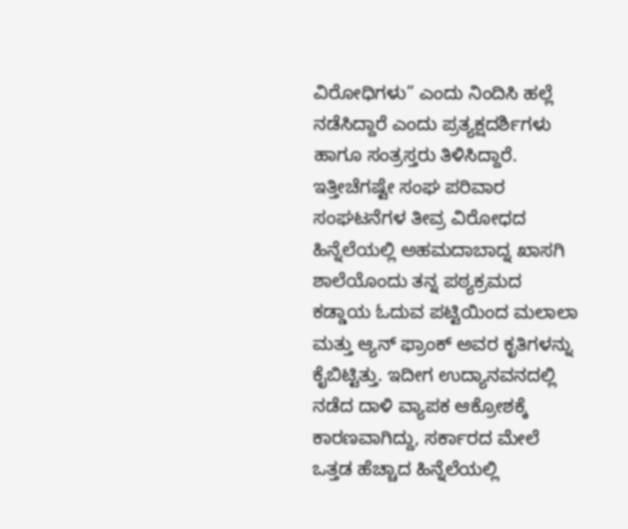ವಿರೋಧಿಗಳು” ಎಂದು ನಿಂದಿಸಿ ಹಲ್ಲೆ ನಡೆಸಿದ್ದಾರೆ ಎಂದು ಪ್ರತ್ಯಕ್ಷದರ್ಶಿಗಳು ಹಾಗೂ ಸಂತ್ರಸ್ತರು ತಿಳಿಸಿದ್ದಾರೆ. ಇತ್ತೀಚೆಗಷ್ಟೇ ಸಂಘ ಪರಿವಾರ ಸಂಘಟನೆಗಳ ತೀವ್ರ ವಿರೋಧದ ಹಿನ್ನೆಲೆಯಲ್ಲಿ ಅಹಮದಾಬಾದ್ನ ಖಾಸಗಿ ಶಾಲೆಯೊಂದು ತನ್ನ ಪಠ್ಯಕ್ರಮದ ಕಡ್ಡಾಯ ಓದುವ ಪಟ್ಟಿಯಿಂದ ಮಲಾಲಾ ಮತ್ತು ಆ್ಯನ್ ಫ್ರಾಂಕ್ ಅವರ ಕೃತಿಗಳನ್ನು ಕೈಬಿಟ್ಟಿತ್ತು. ಇದೀಗ ಉದ್ಯಾನವನದಲ್ಲಿ ನಡೆದ ದಾಳಿ ವ್ಯಾಪಕ ಆಕ್ರೋಶಕ್ಕೆ ಕಾರಣವಾಗಿದ್ದು, ಸರ್ಕಾರದ ಮೇಲೆ ಒತ್ತಡ ಹೆಚ್ಚಾದ ಹಿನ್ನೆಲೆಯಲ್ಲಿ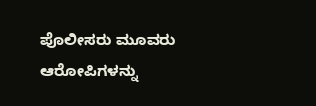ಪೊಲೀಸರು ಮೂವರು ಆರೋಪಿಗಳನ್ನು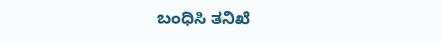ಬಂಧಿಸಿ ತನಿಖೆ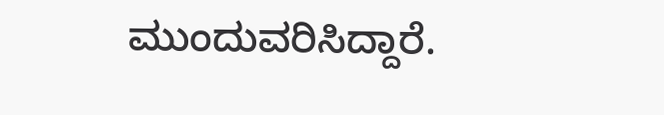ಮುಂದುವರಿಸಿದ್ದಾರೆ.